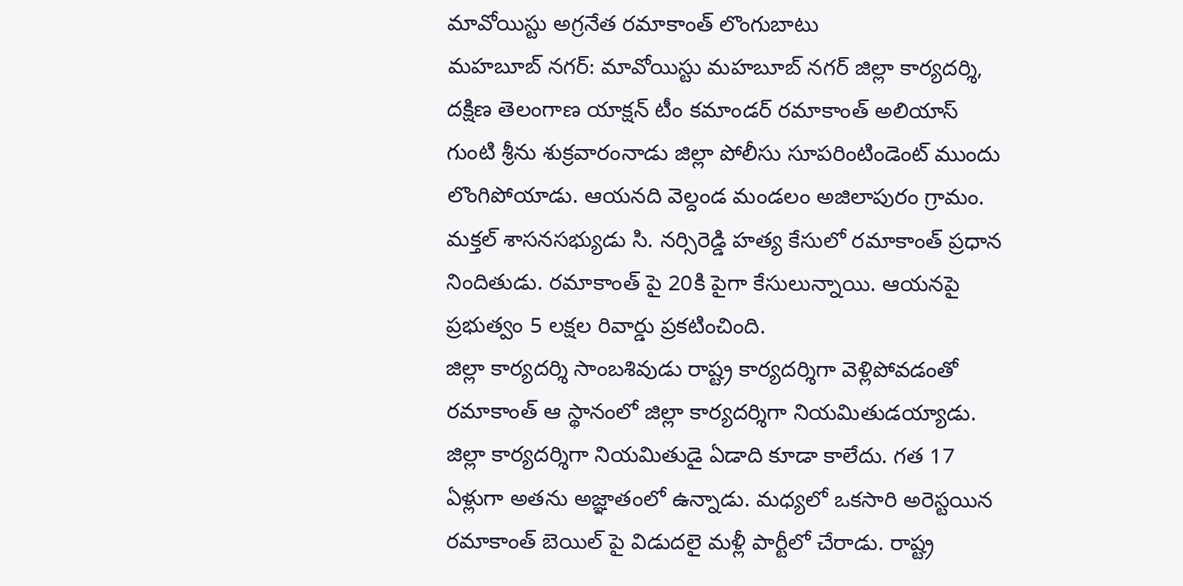మావోయిస్టు అగ్రనేత రమాకాంత్ లొంగుబాటు
మహబూబ్ నగర్: మావోయిస్టు మహబూబ్ నగర్ జిల్లా కార్యదర్శి, దక్షిణ తెలంగాణ యాక్షన్ టీం కమాండర్ రమాకాంత్ అలియాస్ గుంటి శ్రీను శుక్రవారంనాడు జిల్లా పోలీసు సూపరింటిండెంట్ ముందు లొంగిపోయాడు. ఆయనది వెల్దండ మండలం అజిలాపురం గ్రామం. మక్తల్ శాసనసభ్యుడు సి. నర్సిరెడ్డి హత్య కేసులో రమాకాంత్ ప్రధాన నిందితుడు. రమాకాంత్ పై 20కి పైగా కేసులున్నాయి. ఆయనపై ప్రభుత్వం 5 లక్షల రివార్డు ప్రకటించింది.
జిల్లా కార్యదర్శి సాంబశివుడు రాష్ట్ర కార్యదర్శిగా వెళ్లిపోవడంతో రమాకాంత్ ఆ స్థానంలో జిల్లా కార్యదర్శిగా నియమితుడయ్యాడు. జిల్లా కార్యదర్శిగా నియమితుడై ఏడాది కూడా కాలేదు. గత 17 ఏళ్లుగా అతను అజ్ఞాతంలో ఉన్నాడు. మధ్యలో ఒకసారి అరెస్టయిన రమాకాంత్ బెయిల్ పై విడుదలై మళ్లీ పార్టీలో చేరాడు. రాష్ట్ర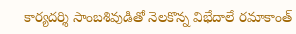కార్యదర్శి సాంబశివుడితో నెలకొన్న విభేదాలే రమాకాంత్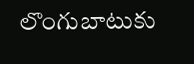లొంగుబాటుకు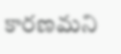కారణమని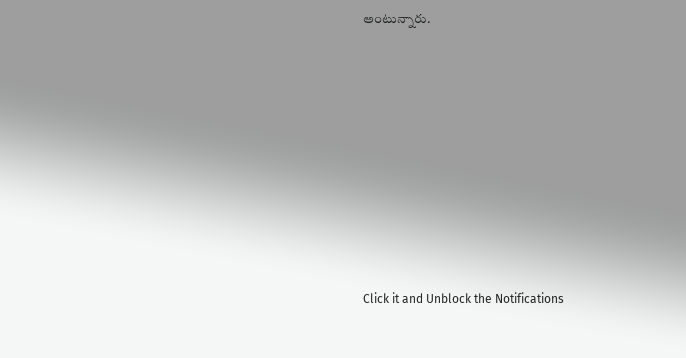అంటున్నారు.












Click it and Unblock the Notifications